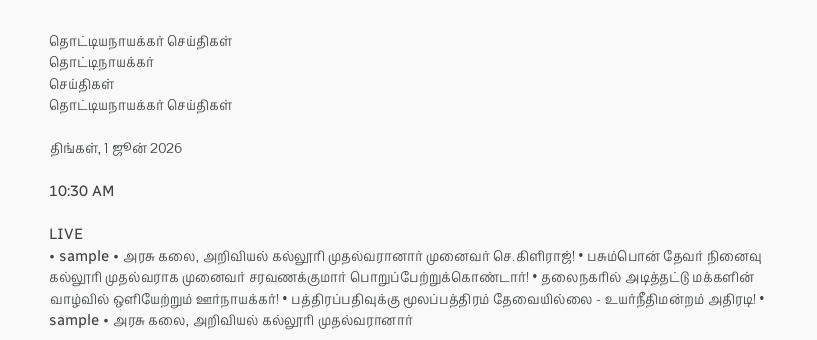தொட்டியநாயக்கர் செய்திகள்
தொட்டிநாயக்கர்
செய்திகள்
தொட்டியநாயக்கர் செய்திகள்

திங்கள், 1 ஜூன் 2026

10:30 AM

LIVE
• sample • அரசு கலை, அறிவியல் கல்லூரி முதல்வரானார் முனைவர் செ.கிளிராஜ்! • பசும்பொன் தேவர் நினைவு கல்லூரி முதல்வராக முனைவர் சரவணக்குமார் பொறுப்பேற்றுக்கொண்டார்! • தலைநகரில் அடித்தட்டு மக்களின் வாழ்வில் ஒளியேற்றும் ஊர்நாயக்கர்! • பத்திரப்பதிவுக்கு மூலப்பத்திரம் தேவையில்லை - உயர்நீதிமன்றம் அதிரடி! • sample • அரசு கலை, அறிவியல் கல்லூரி முதல்வரானார்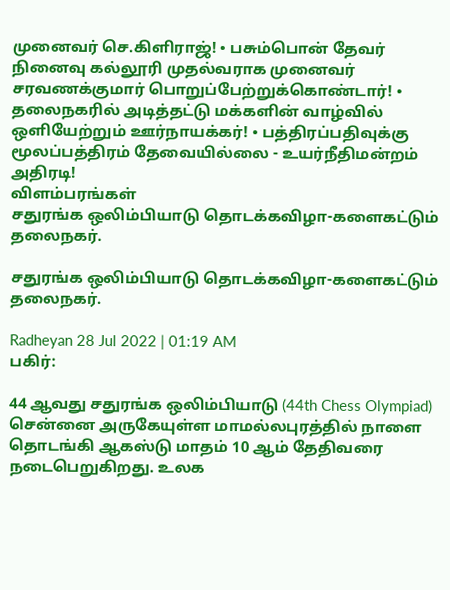முனைவர் செ.கிளிராஜ்! • பசும்பொன் தேவர் நினைவு கல்லூரி முதல்வராக முனைவர் சரவணக்குமார் பொறுப்பேற்றுக்கொண்டார்! • தலைநகரில் அடித்தட்டு மக்களின் வாழ்வில் ஒளியேற்றும் ஊர்நாயக்கர்! • பத்திரப்பதிவுக்கு மூலப்பத்திரம் தேவையில்லை - உயர்நீதிமன்றம் அதிரடி!
விளம்பரங்கள்
சதுரங்க ஒலிம்பியாடு தொடக்கவிழா-களைகட்டும் தலைநகர்.

சதுரங்க ஒலிம்பியாடு தொடக்கவிழா-களைகட்டும் தலைநகர்.

Radheyan 28 Jul 2022 | 01:19 AM
பகிர்:

44 ஆவது சதுரங்க ஒலிம்பியாடு (44th Chess Olympiad) சென்னை அருகேயுள்ள மாமல்லபுரத்தில் நாளை தொடங்கி ஆகஸ்டு மாதம் 10 ஆம் தேதிவரை நடைபெறுகிறது. உலக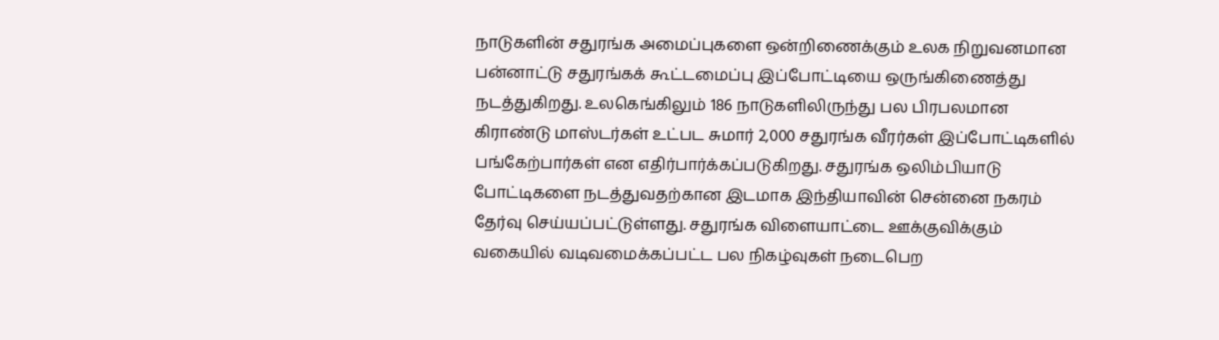நாடுகளின் சதுரங்க அமைப்புகளை ஒன்றிணைக்கும் உலக நிறுவனமான பன்னாட்டு சதுரங்கக் கூட்டமைப்பு இப்போட்டியை ஒருங்கிணைத்து நடத்துகிறது. உலகெங்கிலும் 186 நாடுகளிலிருந்து பல பிரபலமான கிராண்டு மாஸ்டர்கள் உட்பட சுமார் 2,000 சதுரங்க வீரர்கள் இப்போட்டிகளில் பங்கேற்பார்கள் என எதிர்பார்க்கப்படுகிறது. சதுரங்க ஒலிம்பியாடு போட்டிகளை நடத்துவதற்கான இடமாக இந்தியாவின் சென்னை நகரம் தேர்வு செய்யப்பட்டுள்ளது. சதுரங்க விளையாட்டை ஊக்குவிக்கும் வகையில் வடிவமைக்கப்பட்ட பல நிகழ்வுகள் நடைபெற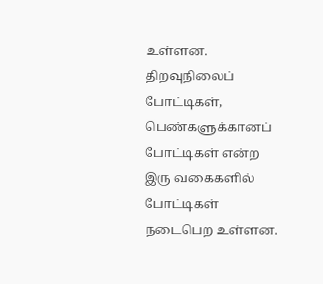உள்ளன. திறவுநிலைப் போட்டிகள், பெண்களுக்கானப் போட்டிகள் என்ற இரு வகைகளில் போட்டிகள் நடைபெற உள்ளன.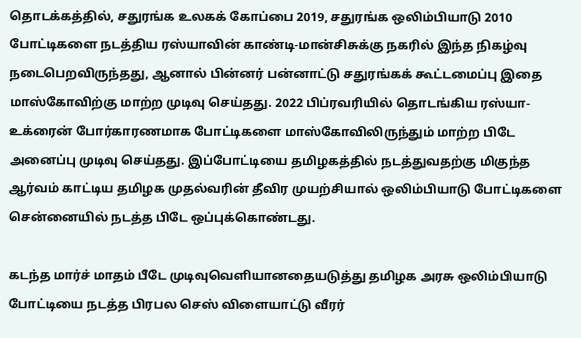தொடக்கத்தில், சதுரங்க உலகக் கோப்பை 2019, சதுரங்க ஒலிம்பியாடு 2010 போட்டிகளை நடத்திய ரஸ்யாவின் காண்டி-மான்சிசுக்கு நகரில் இந்த நிகழ்வு நடைபெறவிருந்தது, ஆனால் பின்னர் பன்னாட்டு சதுரங்கக் கூட்டமைப்பு இதை மாஸ்கோவிற்கு மாற்ற முடிவு செய்தது. 2022 பிப்ரவரியில் தொடங்கிய ரஸ்யா-உக்ரைன் போர்காரணமாக போட்டிகளை மாஸ்கோவிலிருந்தும் மாற்ற பிடே அனைப்பு முடிவு செய்தது. இப்போட்டியை தமிழகத்தில் நடத்துவதற்கு மிகுந்த ஆர்வம் காட்டிய தமிழக முதல்வரின் தீவிர முயற்சியால் ஒலிம்பியாடு போட்டிகளை சென்னையில் நடத்த பிடே ஒப்புக்கொண்டது.

கடந்த மார்ச் மாதம் பீடே முடிவுவெளியானதையடுத்து தமிழக அரசு ஒலிம்பியாடு போட்டியை நடத்த பிரபல செஸ் விளையாட்டு வீரர்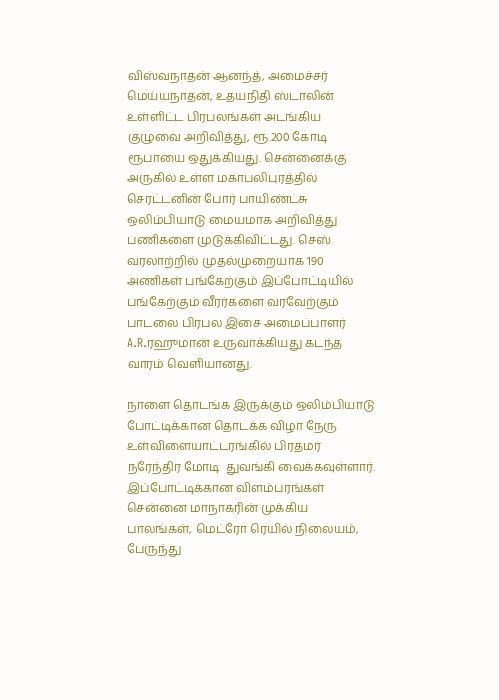விஸ்வநாதன் ஆனந்த், அமைச்சர் மெய்யநாதன், உதயநிதி ஸ்டாலின் உள்ளிட்ட பிரபலங்கள் அடங்கிய குழுவை அறிவித்து, ரூ.200 கோடி ரூபாயை ஒதுக்கியது. சென்னைக்கு அருகில் உள்ள மகாபலிபுரத்தில் செரட்டனின் போர் பாயிண்ட்சு ஒலிம்பியாடு மையமாக அறிவித்து பணிகளை முடுக்கிவிட்டது. செஸ் வரலாற்றில் முதல்முறையாக 190 அணிகள் பங்கேற்கும் இப்போட்டியில் பங்கேற்கும் வீரர்களை வரவேற்கும் பாடலை பிரபல இசை அமைப்பாளர் A.R.ரஹுமான் உருவாக்கியது கடந்த வாரம் வெளியானது.

நாளை தொடங்க இருக்கும் ஒலிம்பியாடு போட்டிக்கான தொடக்க விழா நேரு உள்விளையாட்டரங்கில் பிரதமர் நரேந்திர மோடி  துவங்கி வைக்கவுள்ளார். இப்போட்டிக்கான விளம்பரங்கள் சென்னை மாநாகரின் முக்கிய பாலங்கள், மெட்ரோ ரெயில் நிலையம், பேருந்து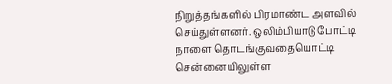நிறுத்தங்களில் பிரமாண்ட அளவில் செய்துள்ளனர். ஒலிம்பியாடு போட்டி நாளை தொடங்குவதையொட்டி சென்னையிலுள்ள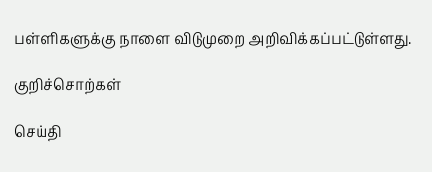பள்ளிகளுக்கு நாளை விடுமுறை அறிவிக்கப்பட்டுள்ளது.

குறிச்சொற்கள்

செய்தி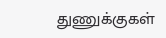துணுக்குகள்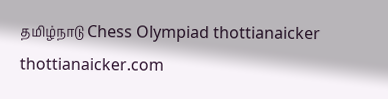தமிழ்நாடு Chess Olympiad thottianaicker thottianaicker.com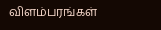விளம்பரங்கள்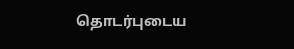தொடர்புடைய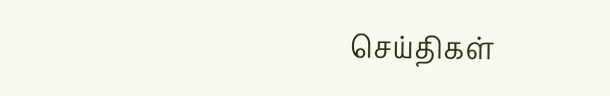செய்திகள்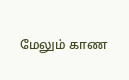மேலும் காண